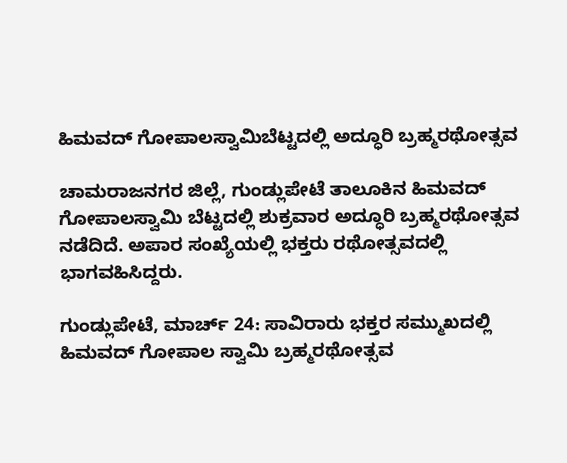ಹಿಮವದ್ ಗೋಪಾಲಸ್ವಾಮಿಬೆಟ್ಟದಲ್ಲಿ ಅದ್ಧೂರಿ ಬ್ರಹ್ಮರಥೋತ್ಸವ

ಚಾಮರಾಜನಗರ ಜಿಲ್ಲೆ, ಗುಂಡ್ಲುಪೇಟೆ ತಾಲೂಕಿನ ಹಿಮವದ್ ಗೋಪಾಲಸ್ವಾಮಿ ಬೆಟ್ಟದಲ್ಲಿ ಶುಕ್ರವಾರ ಅದ್ಧೂರಿ ಬ್ರಹ್ಮರಥೋತ್ಸವ ನಡೆದಿದೆ. ಅಪಾರ ಸಂಖ್ಯೆಯಲ್ಲಿ ಭಕ್ತರು ರಥೋತ್ಸವದಲ್ಲಿ ಭಾಗವಹಿಸಿದ್ದರು.

ಗುಂಡ್ಲುಪೇಟೆ, ಮಾರ್ಚ್ 24: ಸಾವಿರಾರು ಭಕ್ತರ ಸಮ್ಮುಖದಲ್ಲಿ ಹಿಮವದ್ ಗೋಪಾಲ ಸ್ವಾಮಿ ಬ್ರಹ್ಮರಥೋತ್ಸವ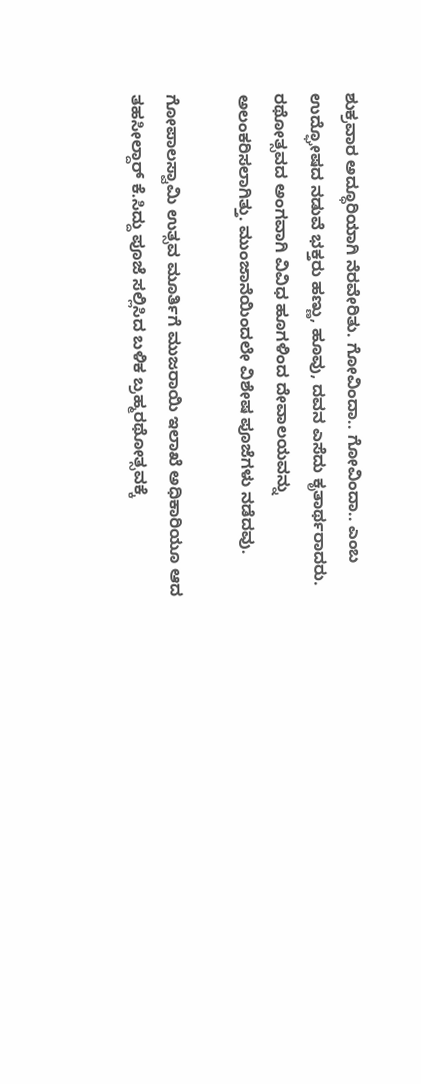ಶುಕ್ರವಾರ ಅದ್ಧೂರಿಯಾಗಿ ನೆರವೇರಿತು. ಗೋವಿಂದಾ.. ಗೋವಿಂದಾ.. ಎಂಬ ಉದ್ಘೋಷದ ನಡುವೆ ಭಕ್ತರು ಹಣ್ಣು, ಹೂವು, ದವನ ಎಸೆದು ಕೃತಾರ್ಥರಾದರು. ರಥೋತ್ಸವದ ಅಂಗವಾಗಿ ವಿವಿಧ ಹೂಗಳಿಂದ ದೇವಾಲಯವನ್ನು ಅಲಂಕರಿಸಲಾಗಿತ್ತು. ಮುಂಜಾನೆಯಿಂದಲೇ ವಿಶೇಷ ಪೂಜೆಗಳು ನಡೆದವು.

ಗೋಪಾಲಸ್ವಾಮಿ ಉತ್ಸವ ಮೂರ್ತಿಗೆ ಮುಜರಾಯಿ ಇಲಾಖೆ ಅಧಿಕಾರಿಯೂ ಆದ ತಹಸೀಲ್ದಾರ್ ಕೆ.ಸಿದ್ದು ಪೂಜೆ ಸಲ್ಲಿಸಿದ ಬಳಿಕ ಬ್ರಹ್ಮರಥೋತ್ಸವಕ್ಕೆ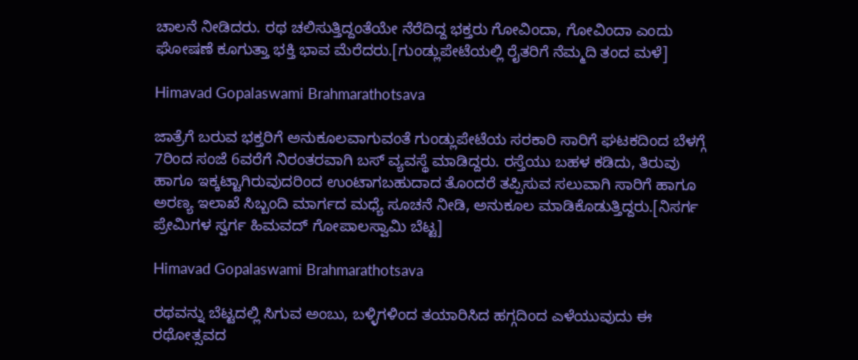ಚಾಲನೆ ನೀಡಿದರು. ರಥ ಚಲಿಸುತ್ತಿದ್ದಂತೆಯೇ ನೆರೆದಿದ್ದ ಭಕ್ತರು ಗೋವಿಂದಾ, ಗೋವಿಂದಾ ಎಂದು ಘೋಷಣೆ ಕೂಗುತ್ತಾ ಭಕ್ತಿ ಭಾವ ಮೆರೆದರು.[ಗುಂಡ್ಲುಪೇಟೆಯಲ್ಲಿ ರೈತರಿಗೆ ನೆಮ್ಮದಿ ತಂದ ಮಳೆ]

Himavad Gopalaswami Brahmarathotsava

ಜಾತ್ರೆಗೆ ಬರುವ ಭಕ್ತರಿಗೆ ಅನುಕೂಲವಾಗುವಂತೆ ಗುಂಡ್ಲುಪೇಟೆಯ ಸರಕಾರಿ ಸಾರಿಗೆ ಘಟಕದಿಂದ ಬೆಳಗ್ಗೆ 7ರಿಂದ ಸಂಜೆ 6ವರೆಗೆ ನಿರಂತರವಾಗಿ ಬಸ್ ವ್ಯವಸ್ಥೆ ಮಾಡಿದ್ದರು. ರಸ್ತೆಯು ಬಹಳ ಕಡಿದು, ತಿರುವು ಹಾಗೂ ಇಕ್ಕಟ್ಟಾಗಿರುವುದರಿಂದ ಉಂಟಾಗಬಹುದಾದ ತೊಂದರೆ ತಪ್ಪಿಸುವ ಸಲುವಾಗಿ ಸಾರಿಗೆ ಹಾಗೂ ಅರಣ್ಯ ಇಲಾಖೆ ಸಿಬ್ಬಂದಿ ಮಾರ್ಗದ ಮಧ್ಯೆ ಸೂಚನೆ ನೀಡಿ, ಅನುಕೂಲ ಮಾಡಿಕೊಡುತ್ತಿದ್ದರು.[ನಿಸರ್ಗ ಪ್ರೇಮಿಗಳ ಸ್ವರ್ಗ ಹಿಮವದ್ ಗೋಪಾಲಸ್ವಾಮಿ ಬೆಟ್ಟ]

Himavad Gopalaswami Brahmarathotsava

ರಥವನ್ನು ಬೆಟ್ಟದಲ್ಲಿ ಸಿಗುವ ಅಂಬು, ಬಳ್ಳಿಗಳಿಂದ ತಯಾರಿಸಿದ ಹಗ್ಗದಿಂದ ಎಳೆಯುವುದು ಈ ರಥೋತ್ಸವದ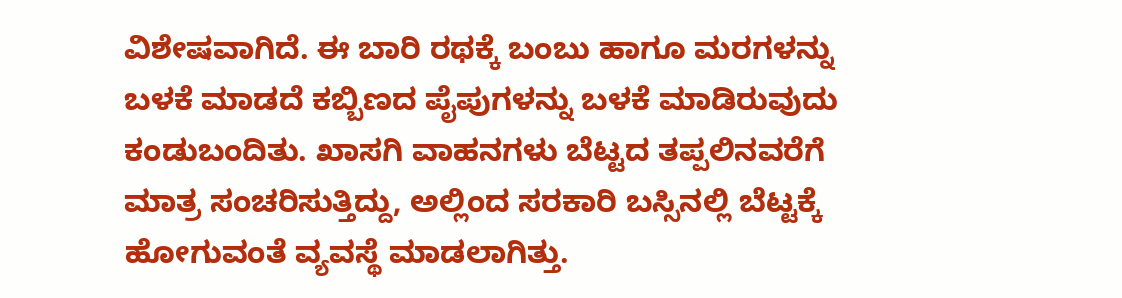ವಿಶೇಷವಾಗಿದೆ. ಈ ಬಾರಿ ರಥಕ್ಕೆ ಬಂಬು ಹಾಗೂ ಮರಗಳನ್ನು ಬಳಕೆ ಮಾಡದೆ ಕಬ್ಬಿಣದ ಪೈಪುಗಳನ್ನು ಬಳಕೆ ಮಾಡಿರುವುದು ಕಂಡುಬಂದಿತು. ಖಾಸಗಿ ವಾಹನಗಳು ಬೆಟ್ಟದ ತಪ್ಪಲಿನವರೆಗೆ ಮಾತ್ರ ಸಂಚರಿಸುತ್ತಿದ್ದು, ಅಲ್ಲಿಂದ ಸರಕಾರಿ ಬಸ್ಸಿನಲ್ಲಿ ಬೆಟ್ಟಕ್ಕೆ ಹೋಗುವಂತೆ ವ್ಯವಸ್ಥೆ ಮಾಡಲಾಗಿತ್ತು.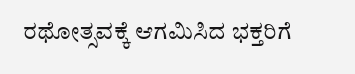ರಥೋತ್ಸವಕ್ಕೆ ಆಗಮಿಸಿದ ಭಕ್ತರಿಗೆ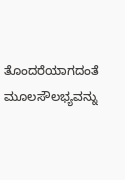ತೊಂದರೆಯಾಗದಂತೆ ಮೂಲಸೌಲಭ್ಯವನ್ನು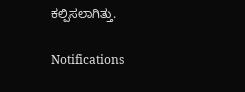ಕಲ್ಪಿಸಲಾಗಿತ್ತು.

Notifications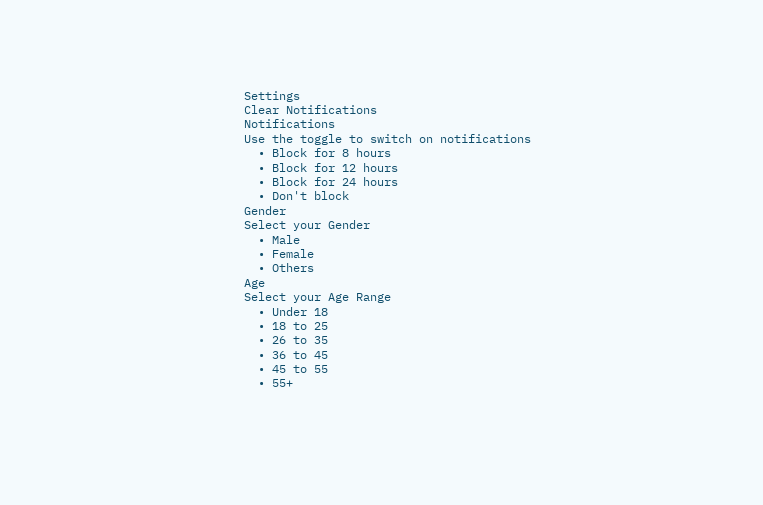Settings
Clear Notifications
Notifications
Use the toggle to switch on notifications
  • Block for 8 hours
  • Block for 12 hours
  • Block for 24 hours
  • Don't block
Gender
Select your Gender
  • Male
  • Female
  • Others
Age
Select your Age Range
  • Under 18
  • 18 to 25
  • 26 to 35
  • 36 to 45
  • 45 to 55
  • 55+